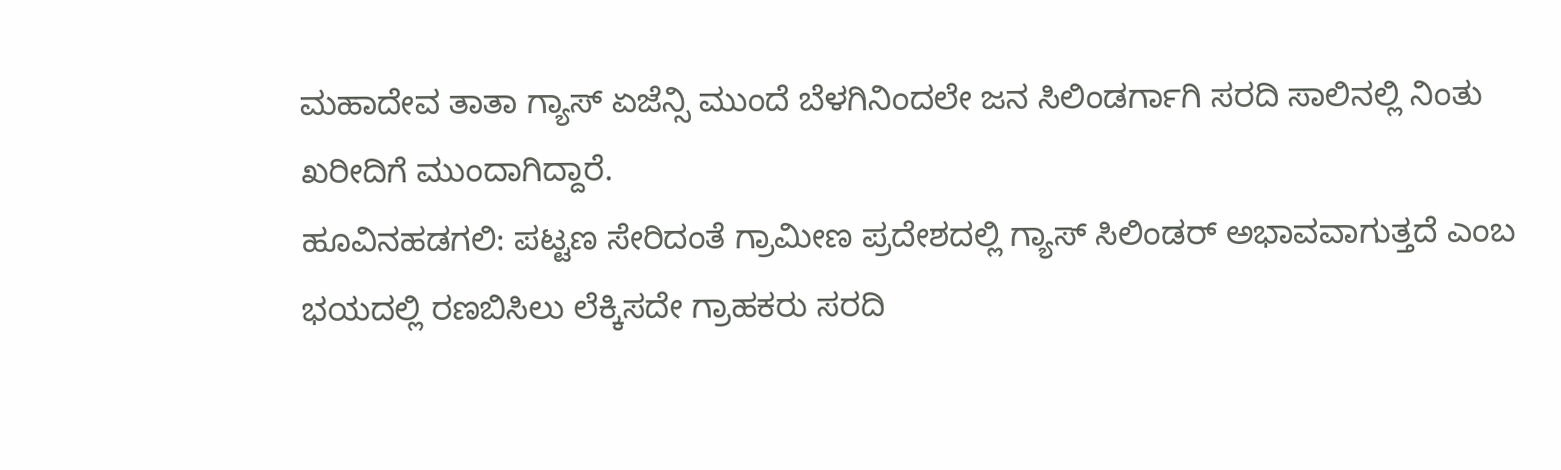ಮಹಾದೇವ ತಾತಾ ಗ್ಯಾಸ್ ಏಜೆನ್ಸಿ ಮುಂದೆ ಬೆಳಗಿನಿಂದಲೇ ಜನ ಸಿಲಿಂಡರ್ಗಾಗಿ ಸರದಿ ಸಾಲಿನಲ್ಲಿ ನಿಂತು ಖರೀದಿಗೆ ಮುಂದಾಗಿದ್ದಾರೆ.
ಹೂವಿನಹಡಗಲಿ: ಪಟ್ಟಣ ಸೇರಿದಂತೆ ಗ್ರಾಮೀಣ ಪ್ರದೇಶದಲ್ಲಿ ಗ್ಯಾಸ್ ಸಿಲಿಂಡರ್ ಅಭಾವವಾಗುತ್ತದೆ ಎಂಬ ಭಯದಲ್ಲಿ ರಣಬಿಸಿಲು ಲೆಕ್ಕಿಸದೇ ಗ್ರಾಹಕರು ಸರದಿ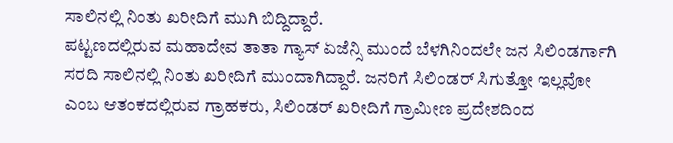ಸಾಲಿನಲ್ಲಿ ನಿಂತು ಖರೀದಿಗೆ ಮುಗಿ ಬಿದ್ದಿದ್ದಾರೆ.
ಪಟ್ಟಣದಲ್ಲಿರುವ ಮಹಾದೇವ ತಾತಾ ಗ್ಯಾಸ್ ಏಜೆನ್ಸಿ ಮುಂದೆ ಬೆಳಗಿನಿಂದಲೇ ಜನ ಸಿಲಿಂಡರ್ಗಾಗಿ ಸರದಿ ಸಾಲಿನಲ್ಲಿ ನಿಂತು ಖರೀದಿಗೆ ಮುಂದಾಗಿದ್ದಾರೆ. ಜನರಿಗೆ ಸಿಲಿಂಡರ್ ಸಿಗುತ್ತೋ ಇಲ್ಲವೋ ಎಂಬ ಆತಂಕದಲ್ಲಿರುವ ಗ್ರಾಹಕರು, ಸಿಲಿಂಡರ್ ಖರೀದಿಗೆ ಗ್ರಾಮೀಣ ಪ್ರದೇಶದಿಂದ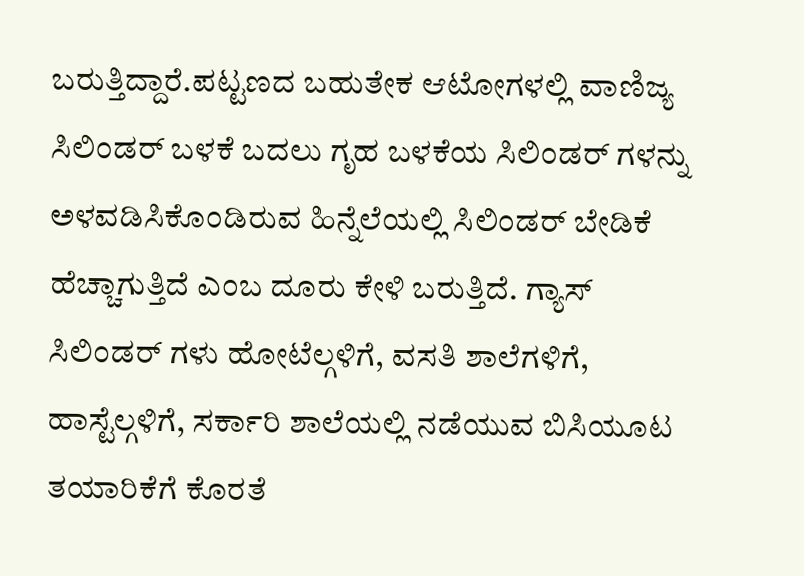ಬರುತ್ತಿದ್ದಾರೆ.ಪಟ್ಟಣದ ಬಹುತೇಕ ಆಟೋಗಳಲ್ಲಿ ವಾಣಿಜ್ಯ ಸಿಲಿಂಡರ್ ಬಳಕೆ ಬದಲು ಗೃಹ ಬಳಕೆಯ ಸಿಲಿಂಡರ್ ಗಳನ್ನು ಅಳವಡಿಸಿಕೊಂಡಿರುವ ಹಿನ್ನೆಲೆಯಲ್ಲಿ ಸಿಲಿಂಡರ್ ಬೇಡಿಕೆ ಹೆಚ್ಚಾಗುತ್ತಿದೆ ಎಂಬ ದೂರು ಕೇಳಿ ಬರುತ್ತಿದೆ. ಗ್ಯಾಸ್ ಸಿಲಿಂಡರ್ ಗಳು ಹೋಟೆಲ್ಗಳಿಗೆ, ವಸತಿ ಶಾಲೆಗಳಿಗೆ, ಹಾಸ್ಟೆಲ್ಗಳಿಗೆ, ಸರ್ಕಾರಿ ಶಾಲೆಯಲ್ಲಿ ನಡೆಯುವ ಬಿಸಿಯೂಟ ತಯಾರಿಕೆಗೆ ಕೊರತೆ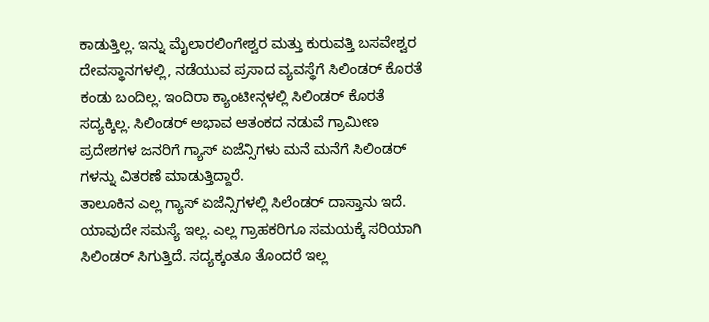ಕಾಡುತ್ತಿಲ್ಲ. ಇನ್ನು ಮೈಲಾರಲಿಂಗೇಶ್ವರ ಮತ್ತು ಕುರುವತ್ತಿ ಬಸವೇಶ್ವರ ದೇವಸ್ಥಾನಗಳಲ್ಲಿ, ನಡೆಯುವ ಪ್ರಸಾದ ವ್ಯವಸ್ಥೆಗೆ ಸಿಲಿಂಡರ್ ಕೊರತೆ ಕಂಡು ಬಂದಿಲ್ಲ. ಇಂದಿರಾ ಕ್ಯಾಂಟೀನ್ಗಳಲ್ಲಿ ಸಿಲಿಂಡರ್ ಕೊರತೆ ಸದ್ಯಕ್ಕಿಲ್ಲ. ಸಿಲಿಂಡರ್ ಅಭಾವ ಆತಂಕದ ನಡುವೆ ಗ್ರಾಮೀಣ ಪ್ರದೇಶಗಳ ಜನರಿಗೆ ಗ್ಯಾಸ್ ಏಜೆನ್ಸಿಗಳು ಮನೆ ಮನೆಗೆ ಸಿಲಿಂಡರ್ ಗಳನ್ನು ವಿತರಣೆ ಮಾಡುತ್ತಿದ್ದಾರೆ.
ತಾಲೂಕಿನ ಎಲ್ಲ ಗ್ಯಾಸ್ ಏಜೆನ್ಸಿಗಳಲ್ಲಿ ಸಿಲೆಂಡರ್ ದಾಸ್ತಾನು ಇದೆ. ಯಾವುದೇ ಸಮಸ್ಯೆ ಇಲ್ಲ. ಎಲ್ಲ ಗ್ರಾಹಕರಿಗೂ ಸಮಯಕ್ಕೆ ಸರಿಯಾಗಿ ಸಿಲಿಂಡರ್ ಸಿಗುತ್ತಿದೆ. ಸದ್ಯಕ್ಕಂತೂ ತೊಂದರೆ ಇಲ್ಲ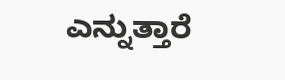ಎನ್ನುತ್ತಾರೆ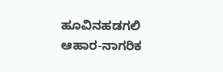ಹೂವಿನಹಡಗಲಿ ಆಹಾರ-ನಾಗರಿಕ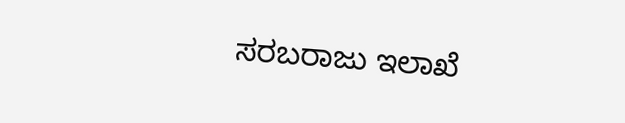ಸರಬರಾಜು ಇಲಾಖೆ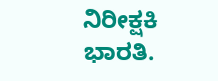ನಿರೀಕ್ಷಕಿ ಭಾರತಿ.